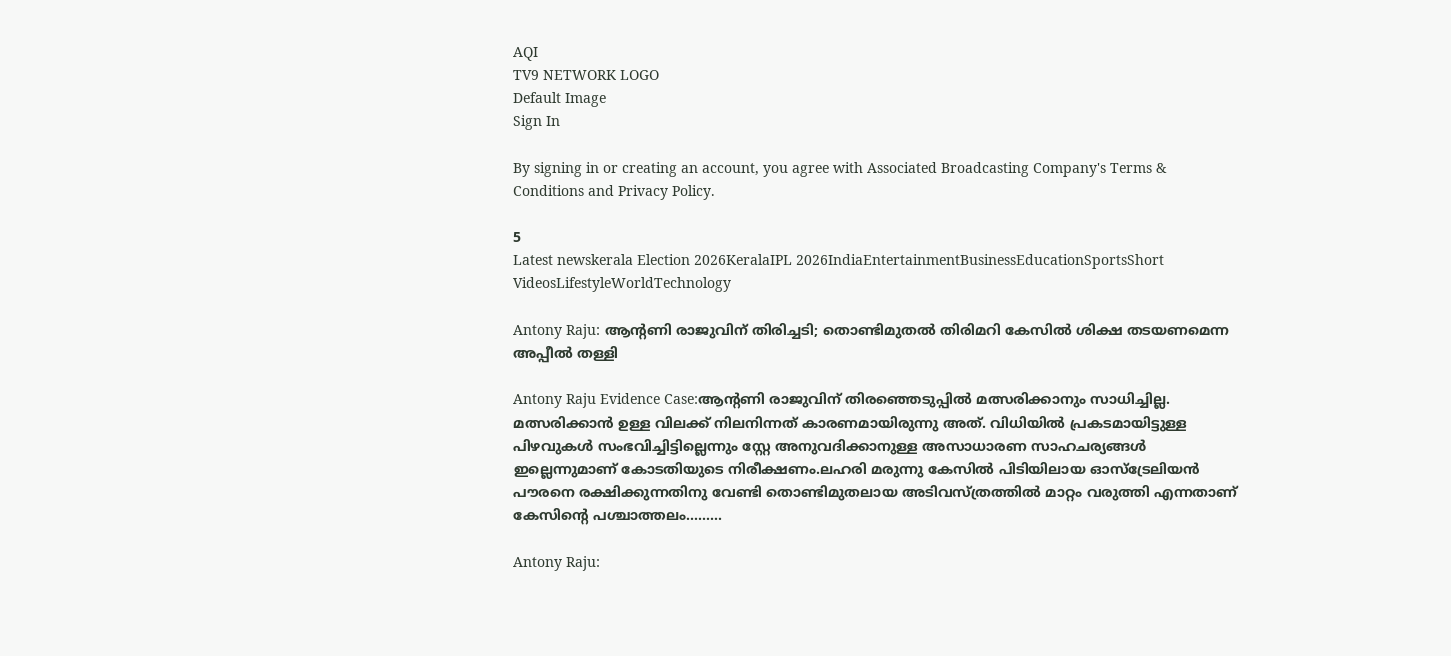AQI
TV9 NETWORK LOGO
Default Image
Sign In

By signing in or creating an account, you agree with Associated Broadcasting Company's Terms & Conditions and Privacy Policy.

5
Latest newskerala Election 2026KeralaIPL 2026IndiaEntertainmentBusinessEducationSportsShort VideosLifestyleWorldTechnology

Antony Raju: ആന്റണി രാജുവിന് തിരിച്ചടി; തൊണ്ടിമുതൽ തിരിമറി കേസിൽ ശിക്ഷ തടയണമെന്ന അപ്പീൽ തള്ളി

Antony Raju Evidence Case:ആന്റണി രാജുവിന് തിരഞ്ഞെടുപ്പിൽ മത്സരിക്കാനും സാധിച്ചില്ല. മത്സരിക്കാൻ ഉള്ള വിലക്ക് നിലനിന്നത് കാരണമായിരുന്നു അത്. വിധിയിൽ പ്രകടമായിട്ടുള്ള പിഴവുകൾ സംഭവിച്ചിട്ടില്ലെന്നും സ്റ്റേ അനുവദിക്കാനുള്ള അസാധാരണ സാഹചര്യങ്ങൾ ഇല്ലെന്നുമാണ് കോടതിയുടെ നിരീക്ഷണം.ലഹരി മരുന്നു കേസിൽ പിടിയിലായ ഓസ്ട്രേലിയൻ പൗരനെ രക്ഷിക്കുന്നതിനു വേണ്ടി തൊണ്ടിമുതലായ അടിവസ്ത്രത്തിൽ മാറ്റം വരുത്തി എന്നതാണ് കേസിന്റെ പശ്ചാത്തലം.........

Antony Raju: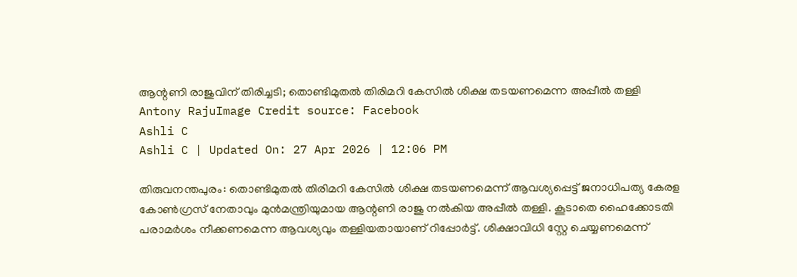ആന്റണി രാജുവിന് തിരിച്ചടി; തൊണ്ടിമുതൽ തിരിമറി കേസിൽ ശിക്ഷ തടയണമെന്ന അപ്പീൽ തള്ളി
Antony RajuImage Credit source: Facebook
Ashli C
Ashli C | Updated On: 27 Apr 2026 | 12:06 PM

തിരുവനന്തപുരം: തൊണ്ടിമുതൽ തിരിമറി കേസിൽ ശിക്ഷ തടയണമെന്ന് ആവശ്യപ്പെട്ട് ജനാധിപത്യ കേരള കോൺഗ്രസ് നേതാവും മുൻമന്ത്രിയുമായ ആന്റണി രാജു നൽകിയ അപ്പീൽ തള്ളി. കൂടാതെ ഹൈക്കോടതി പരാമർശം നീക്കണമെന്ന ആവശ്യവും തള്ളിയതായാണ് റിപ്പോർട്ട്. ശിക്ഷാവിധി സ്റ്റേ ചെയ്യണമെന്ന്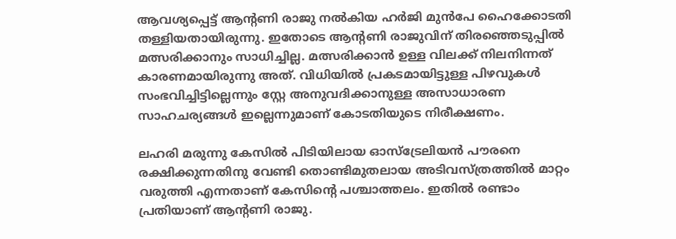ആവശ്യപ്പെട്ട് ആന്റണി രാജു നൽകിയ ഹർജി മുൻപേ ഹൈക്കോടതി തള്ളിയതായിരുന്നു. ഇതോടെ ആന്റണി രാജുവിന് തിരഞ്ഞെടുപ്പിൽ മത്സരിക്കാനും സാധിച്ചില്ല. മത്സരിക്കാൻ ഉള്ള വിലക്ക് നിലനിന്നത് കാരണമായിരുന്നു അത്. വിധിയിൽ പ്രകടമായിട്ടുള്ള പിഴവുകൾ സംഭവിച്ചിട്ടില്ലെന്നും സ്റ്റേ അനുവദിക്കാനുള്ള അസാധാരണ സാഹചര്യങ്ങൾ ഇല്ലെന്നുമാണ് കോടതിയുടെ നിരീക്ഷണം.

ലഹരി മരുന്നു കേസിൽ പിടിയിലായ ഓസ്ട്രേലിയൻ പൗരനെ രക്ഷിക്കുന്നതിനു വേണ്ടി തൊണ്ടിമുതലായ അടിവസ്ത്രത്തിൽ മാറ്റം വരുത്തി എന്നതാണ് കേസിന്റെ പശ്ചാത്തലം. ഇതിൽ രണ്ടാം പ്രതിയാണ് ആന്റണി രാജു.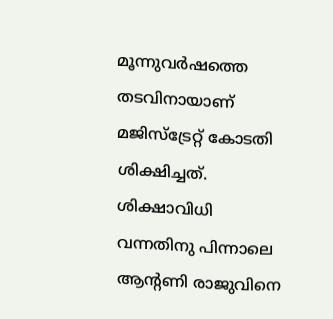മൂന്നുവർഷത്തെ തടവിനായാണ് മജിസ്ട്രേറ്റ് കോടതി ശിക്ഷിച്ചത്. ശിക്ഷാവിധി വന്നതിനു പിന്നാലെ ആന്റണി രാജുവിനെ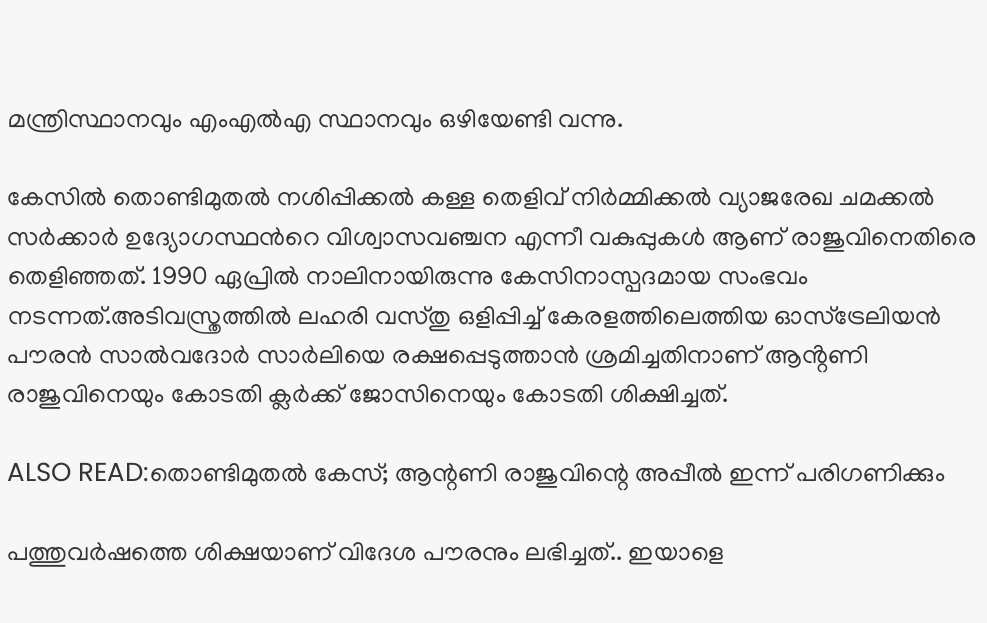മന്ത്രിസ്ഥാനവും എംഎൽഎ സ്ഥാനവും ഒഴിയേണ്ടി വന്നു.

കേസിൽ തൊണ്ടിമുതൽ നശിപ്പിക്കൽ കള്ള തെളിവ് നിർമ്മിക്കൽ വ്യാജരേഖ ചമക്കൽ സർക്കാർ ഉദ്യോഗസ്ഥന്‍റെ വിശ്വാസവഞ്ചന എന്നീ വകുപ്പുകൾ ആണ് രാജുവിനെതിരെ തെളിഞ്ഞത്. 1990 ഏപ്രിൽ നാലിനായിരുന്നു കേസിനാസ്പദമായ സംഭവം നടന്നത്.അടിവസ്ത്രത്തിൽ ലഹരി വസ്തു ഒളിപ്പിച്ച് കേരളത്തിലെത്തിയ ഓസ്ട്രേലിയൻ പൗരൻ സാൽവദോർ സാർലിയെ രക്ഷപ്പെടുത്താൻ ശ്രമിച്ചതിനാണ് ആൻ്റണി രാജുവിനെയും കോടതി ക്ലർക്ക് ജോസിനെയും കോടതി ശിക്ഷിച്ചത്.

ALSO READ:തൊണ്ടിമുതൽ കേസ്; ആന്റണി രാജുവിന്റെ അപ്പീൽ ഇന്ന് പരിഗണിക്കും

പത്തുവർഷത്തെ ശിക്ഷയാണ് വിദേശ പൗരനും ലഭിച്ചത്.. ഇയാളെ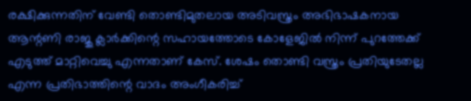രക്ഷിക്കുന്നതിന് വേണ്ടി തൊണ്ടിമുതലായ അടിവസ്ത്രം അഭിഭാഷകനായ ആന്റണി രാജു ക്ലാർക്കിന്റെ സഹായത്തോടെ കോളേജിൽ നിന്ന് പുറത്തേക്ക് എടുത്ത് മാറ്റിവെച്ചു എന്നതാണ് കേസ്. ശേഷം തൊണ്ടി വസ്ത്രം പ്രതിയുടേതല്ല എന്ന പ്രതിഭാത്തിന്റെ വാദം അംഗീകരിച്ച്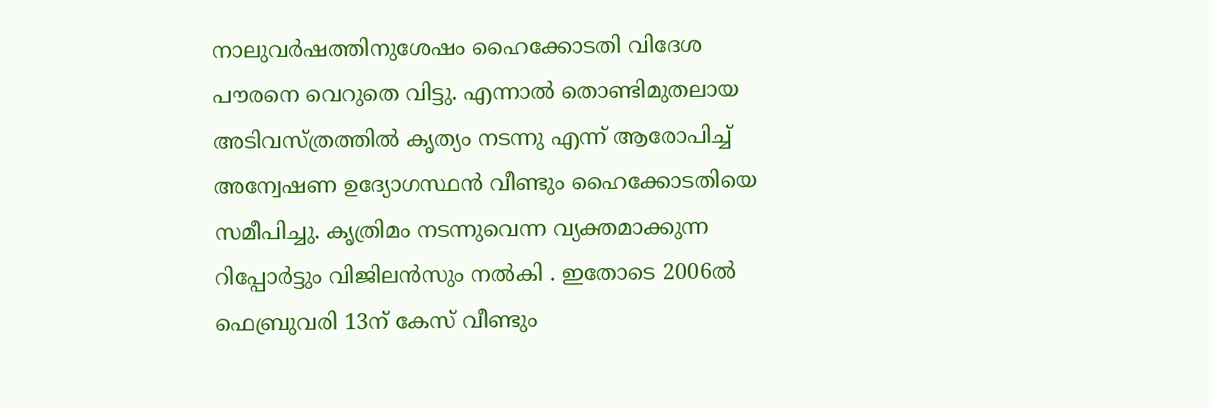നാലുവർഷത്തിനുശേഷം ഹൈക്കോടതി വിദേശ പൗരനെ വെറുതെ വിട്ടു. എന്നാൽ തൊണ്ടിമുതലായ അടിവസ്ത്രത്തിൽ കൃത്യം നടന്നു എന്ന് ആരോപിച്ച് അന്വേഷണ ഉദ്യോഗസ്ഥൻ വീണ്ടും ഹൈക്കോടതിയെ സമീപിച്ചു. കൃത്രിമം നടന്നുവെന്ന വ്യക്തമാക്കുന്ന റിപ്പോർട്ടും വിജിലൻസും നൽകി . ഇതോടെ 2006ൽ ഫെബ്രുവരി 13ന് കേസ് വീണ്ടും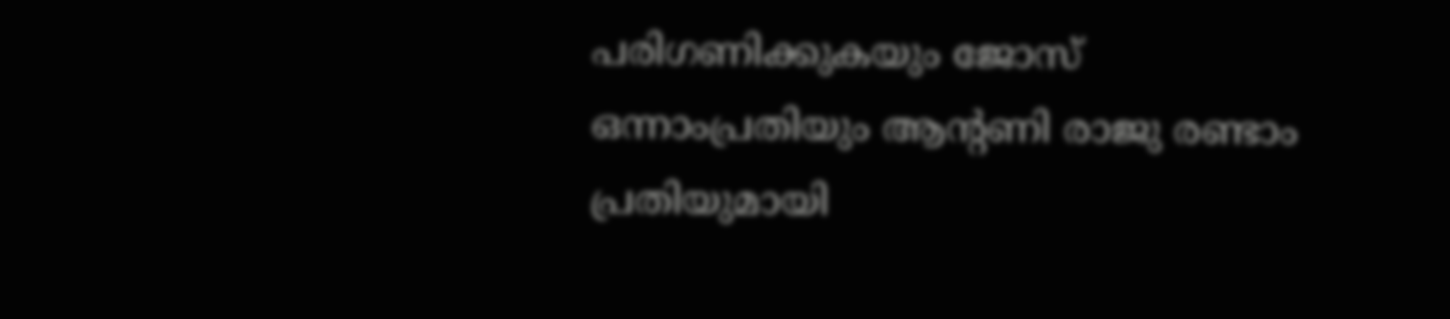പരിഗണിക്കുകയും ജോസ് ഒന്നാംപ്രതിയും ആന്റണി രാജു രണ്ടാം പ്രതിയുമായി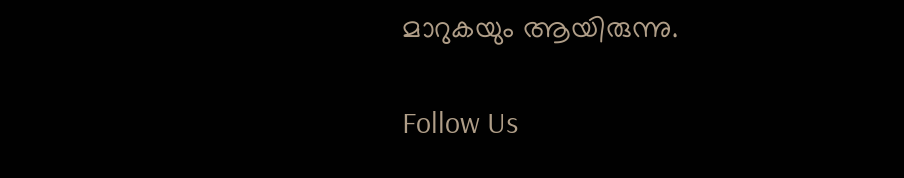മാറുകയും ആയിരുന്നു.

Follow Us